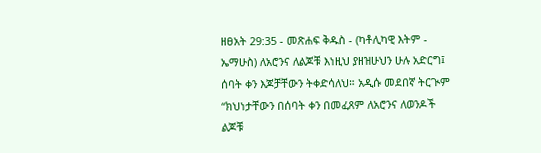ዘፀአት 29:35 - መጽሐፍ ቅዱስ - (ካቶሊካዊ እትም - ኤማሁስ) ለአሮንና ለልጆቹ እነዚህ ያዘዝሁህን ሁሉ አድርግ፤ ሰባት ቀን እጆቻቸውን ትቀድሳለህ። አዲሱ መደበኛ ትርጒም “ክህነታቸውን በሰባት ቀን በመፈጸም ለአሮንና ለወንዶች ልጆቹ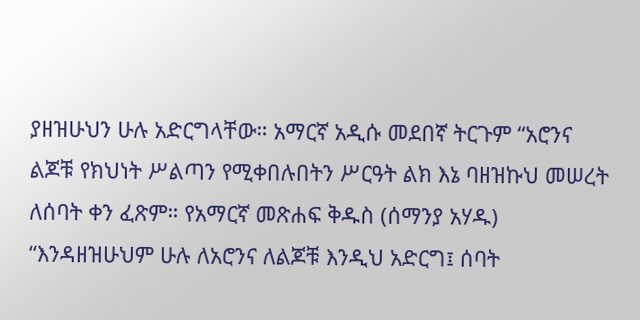ያዘዝሁህን ሁሉ አድርግላቸው። አማርኛ አዲሱ መደበኛ ትርጉም “አሮንና ልጆቹ የክህነት ሥልጣን የሚቀበሉበትን ሥርዓት ልክ እኔ ባዘዝኩህ መሠረት ለሰባት ቀን ፈጽም። የአማርኛ መጽሐፍ ቅዱስ (ሰማንያ አሃዱ) “እንዳዘዝሁህም ሁሉ ለአሮንና ለልጆቹ እንዲህ አድርግ፤ ሰባት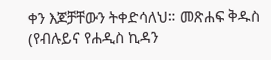ቀን እጆቻቸውን ትቀድሳለህ። መጽሐፍ ቅዱስ (የብሉይና የሐዲስ ኪዳን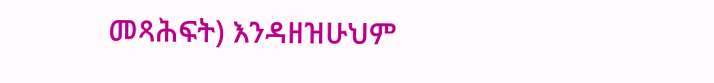መጻሕፍት) እንዳዘዝሁህም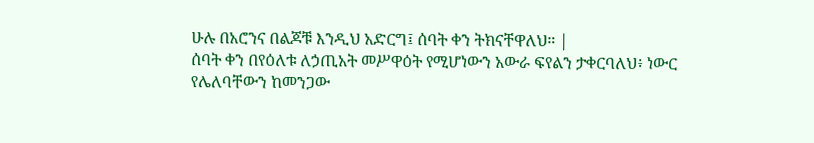ሁሉ በአሮንና በልጆቹ እንዲህ አድርግ፤ ሰባት ቀን ትክናቸዋለህ። |
ሰባት ቀን በየዕለቱ ለኃጢአት መሥዋዕት የሚሆነውን አውራ ፍየልን ታቀርባለህ፥ ነውር የሌለባቸውን ከመንጋው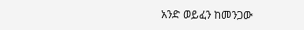አንድ ወይፈን ከመንጋው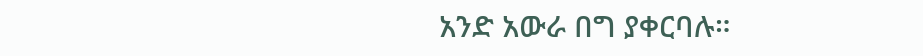አንድ አውራ በግ ያቀርባሉ።